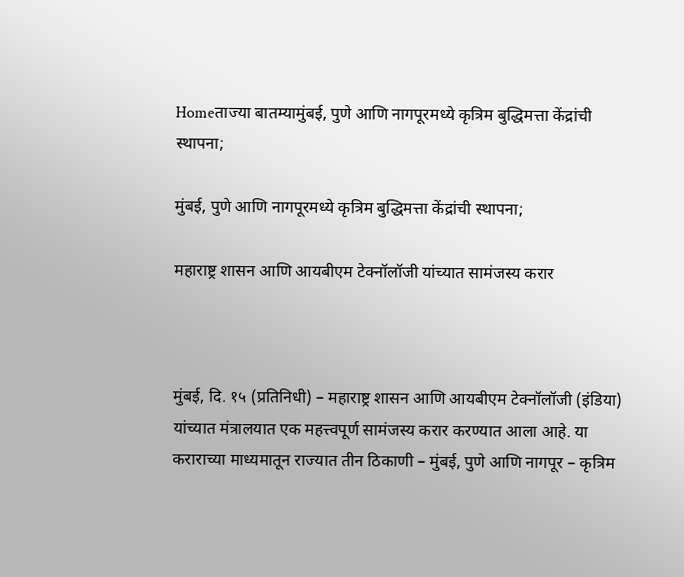Homeताज्या बातम्यामुंबई, पुणे आणि नागपूरमध्ये कृत्रिम बुद्धिमत्ता केंद्रांची स्थापना;

मुंबई, पुणे आणि नागपूरमध्ये कृत्रिम बुद्धिमत्ता केंद्रांची स्थापना;

महाराष्ट्र शासन आणि आयबीएम टेक्नॉलॉजी यांच्यात सामंजस्य करार



मुंबई, दि. १५ (प्रतिनिधी) – महाराष्ट्र शासन आणि आयबीएम टेक्नॉलॉजी (इंडिया) यांच्यात मंत्रालयात एक महत्त्वपूर्ण सामंजस्य करार करण्यात आला आहे. या कराराच्या माध्यमातून राज्यात तीन ठिकाणी – मुंबई, पुणे आणि नागपूर – कृत्रिम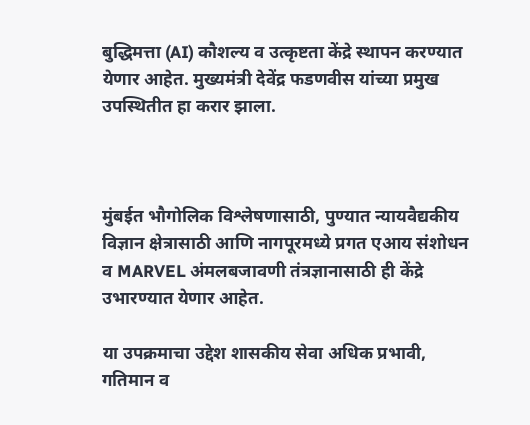बुद्धिमत्ता (AI) कौशल्य व उत्कृष्टता केंद्रे स्थापन करण्यात येणार आहेत. मुख्यमंत्री देवेंद्र फडणवीस यांच्या प्रमुख उपस्थितीत हा करार झाला.



मुंबईत भौगोलिक विश्लेषणासाठी, पुण्यात न्यायवैद्यकीय विज्ञान क्षेत्रासाठी आणि नागपूरमध्ये प्रगत एआय संशोधन व MARVEL अंमलबजावणी तंत्रज्ञानासाठी ही केंद्रे उभारण्यात येणार आहेत.

या उपक्रमाचा उद्देश शासकीय सेवा अधिक प्रभावी, गतिमान व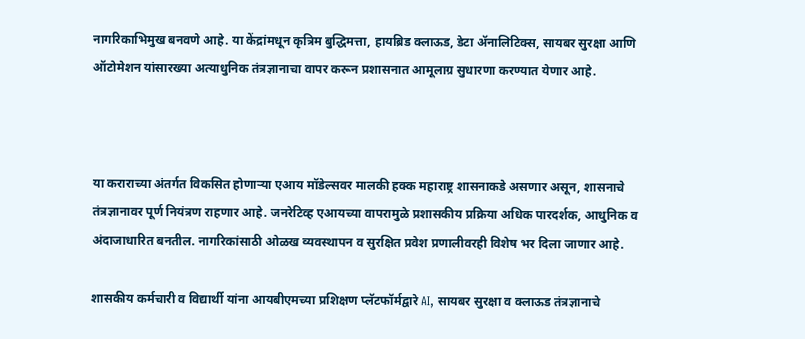नागरिकाभिमुख बनवणे आहे. या केंद्रांमधून कृत्रिम बुद्धिमत्ता, हायब्रिड क्लाऊड, डेटा अ‍ॅनालिटिक्स, सायबर सुरक्षा आणि ऑटोमेशन यांसारख्या अत्याधुनिक तंत्रज्ञानाचा वापर करून प्रशासनात आमूलाग्र सुधारणा करण्यात येणार आहे.



या कराराच्या अंतर्गत विकसित होणाऱ्या एआय मॉडेल्सवर मालकी हक्क महाराष्ट्र शासनाकडे असणार असून, शासनाचे तंत्रज्ञानावर पूर्ण नियंत्रण राहणार आहे. जनरेटिव्ह एआयच्या वापरामुळे प्रशासकीय प्रक्रिया अधिक पारदर्शक, आधुनिक व अंदाजाधारित बनतील. नागरिकांसाठी ओळख व्यवस्थापन व सुरक्षित प्रवेश प्रणालीवरही विशेष भर दिला जाणार आहे.

शासकीय कर्मचारी व विद्यार्थी यांना आयबीएमच्या प्रशिक्षण प्लॅटफॉर्मद्वारे AI, सायबर सुरक्षा व क्लाऊड तंत्रज्ञानाचे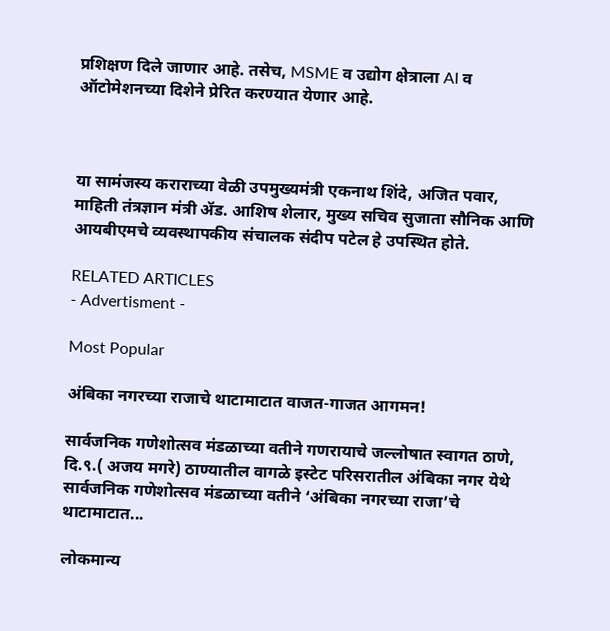प्रशिक्षण दिले जाणार आहे. तसेच, MSME व उद्योग क्षेत्राला AI व ऑटोमेशनच्या दिशेने प्रेरित करण्यात येणार आहे.



या सामंजस्य कराराच्या वेळी उपमुख्यमंत्री एकनाथ शिंदे, अजित पवार, माहिती तंत्रज्ञान मंत्री ॲड. आशिष शेलार, मुख्य सचिव सुजाता सौनिक आणि आयबीएमचे व्यवस्थापकीय संचालक संदीप पटेल हे उपस्थित होते.

RELATED ARTICLES
- Advertisment -

Most Popular

अंबिका नगरच्या राजाचे थाटामाटात वाजत-गाजत आगमन!

सार्वजनिक गणेशोत्सव मंडळाच्या वतीने गणरायाचे जल्लोषात स्वागत ठाणे, दि.९.( अजय मगरे) ठाण्यातील वागळे इस्टेट परिसरातील अंबिका नगर येथे सार्वजनिक गणेशोत्सव मंडळाच्या वतीने ‘अंबिका नगरच्या राजा’चे थाटामाटात...

लोकमान्य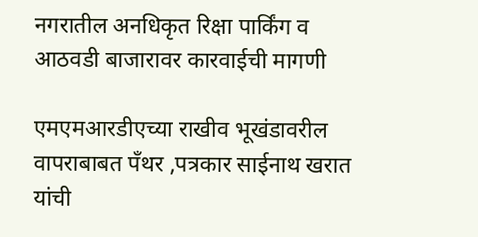नगरातील अनधिकृत रिक्षा पार्किंग व आठवडी बाजारावर कारवाईची मागणी

एमएमआरडीएच्या राखीव भूखंडावरील वापराबाबत पँथर ,पत्रकार साईनाथ खरात यांची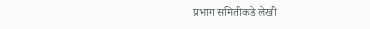प्रभाग समितीकडे लेखी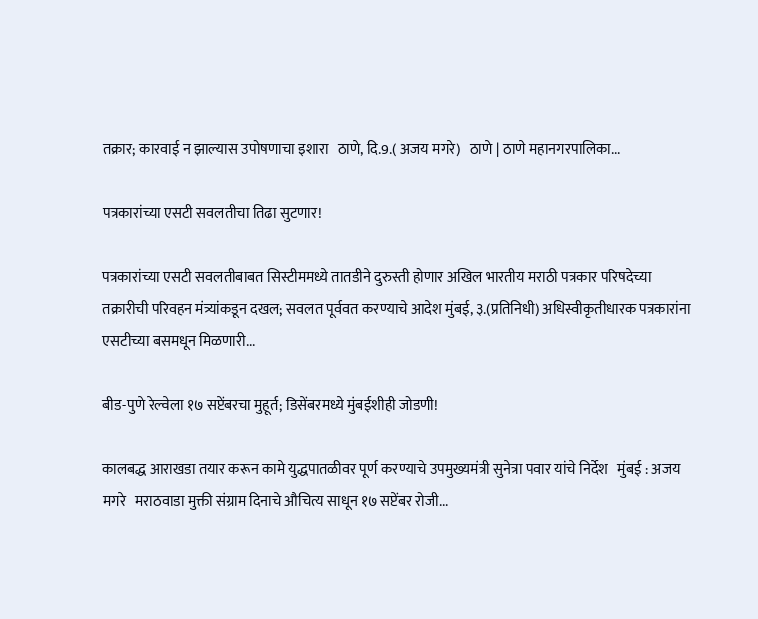तक्रार; कारवाई न झाल्यास उपोषणाचा इशारा   ठाणे, दि.9.( अजय मगरे)   ठाणे | ठाणे महानगरपालिका...

पत्रकारांच्या एसटी सवलतीचा तिढा सुटणार!

पत्रकारांच्या एसटी सवलतीबाबत सिस्टीममध्ये तातडीने दुरुस्ती होणार अखिल भारतीय मराठी पत्रकार परिषदेच्या तक्रारीची परिवहन मंत्र्यांकडून दखल; सवलत पूर्ववत करण्याचे आदेश मुंबई, ३.(प्रतिनिधी) अधिस्वीकृतीधारक पत्रकारांना एसटीच्या बसमधून मिळणारी...

बीड-पुणे रेल्वेला १७ सप्टेंबरचा मुहूर्त; डिसेंबरमध्ये मुंबईशीही जोडणी!

कालबद्ध आराखडा तयार करून कामे युद्धपातळीवर पूर्ण करण्याचे उपमुख्यमंत्री सुनेत्रा पवार यांचे निर्देश   मुंबई : अजय मगरे   मराठवाडा मुक्ती संग्राम दिनाचे औचित्य साधून १७ सप्टेंबर रोजी...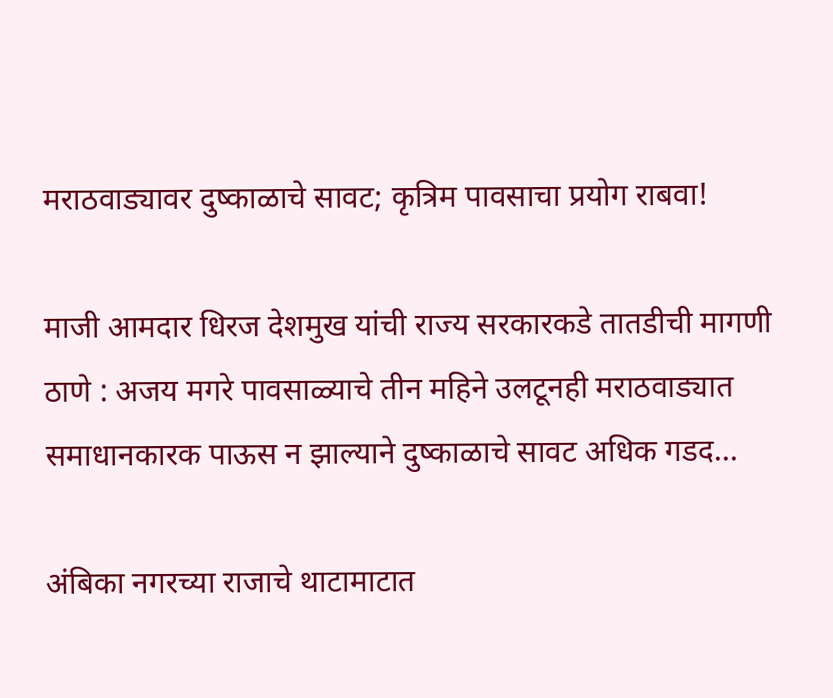मराठवाड्यावर दुष्काळाचे सावट; कृत्रिम पावसाचा प्रयोग राबवा!

माजी आमदार धिरज देशमुख यांची राज्य सरकारकडे तातडीची मागणी ठाणे : अजय मगरे पावसाळ्याचे तीन महिने उलटूनही मराठवाड्यात समाधानकारक पाऊस न झाल्याने दुष्काळाचे सावट अधिक गडद...

अंबिका नगरच्या राजाचे थाटामाटात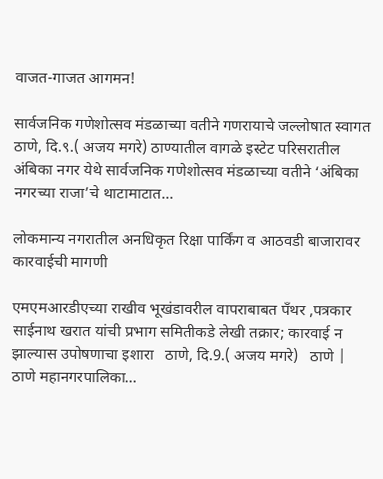वाजत-गाजत आगमन!

सार्वजनिक गणेशोत्सव मंडळाच्या वतीने गणरायाचे जल्लोषात स्वागत ठाणे, दि.९.( अजय मगरे) ठाण्यातील वागळे इस्टेट परिसरातील अंबिका नगर येथे सार्वजनिक गणेशोत्सव मंडळाच्या वतीने ‘अंबिका नगरच्या राजा’चे थाटामाटात...

लोकमान्य नगरातील अनधिकृत रिक्षा पार्किंग व आठवडी बाजारावर कारवाईची मागणी

एमएमआरडीएच्या राखीव भूखंडावरील वापराबाबत पँथर ,पत्रकार साईनाथ खरात यांची प्रभाग समितीकडे लेखी तक्रार; कारवाई न झाल्यास उपोषणाचा इशारा   ठाणे, दि.9.( अजय मगरे)   ठाणे | ठाणे महानगरपालिका...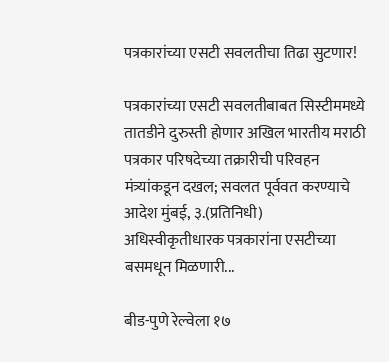पत्रकारांच्या एसटी सवलतीचा तिढा सुटणार!

पत्रकारांच्या एसटी सवलतीबाबत सिस्टीममध्ये तातडीने दुरुस्ती होणार अखिल भारतीय मराठी पत्रकार परिषदेच्या तक्रारीची परिवहन मंत्र्यांकडून दखल; सवलत पूर्ववत करण्याचे आदेश मुंबई, ३.(प्रतिनिधी) अधिस्वीकृतीधारक पत्रकारांना एसटीच्या बसमधून मिळणारी...

बीड-पुणे रेल्वेला १७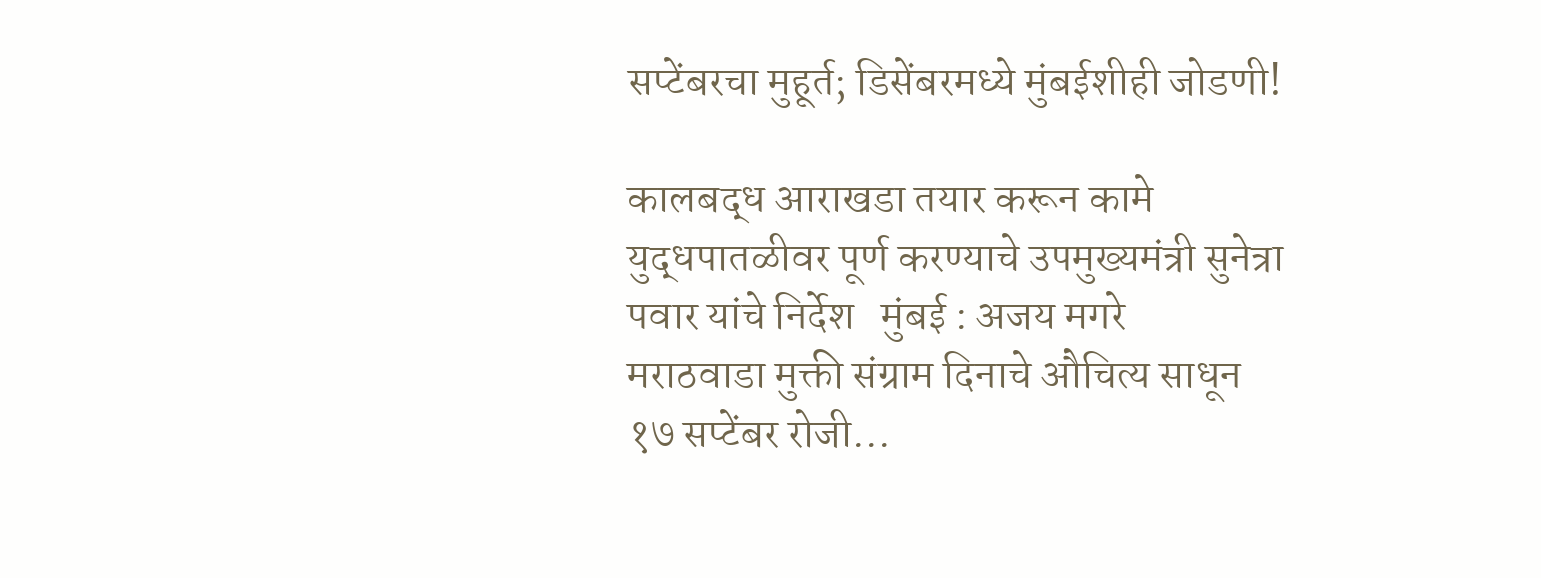सप्टेंबरचा मुहूर्त; डिसेंबरमध्ये मुंबईशीही जोडणी!

कालबद्ध आराखडा तयार करून कामे युद्धपातळीवर पूर्ण करण्याचे उपमुख्यमंत्री सुनेत्रा पवार यांचे निर्देश   मुंबई : अजय मगरे   मराठवाडा मुक्ती संग्राम दिनाचे औचित्य साधून १७ सप्टेंबर रोजी...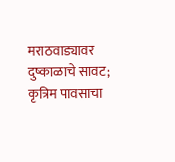मराठवाड्यावर दुष्काळाचे सावट; कृत्रिम पावसाचा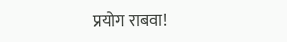प्रयोग राबवा!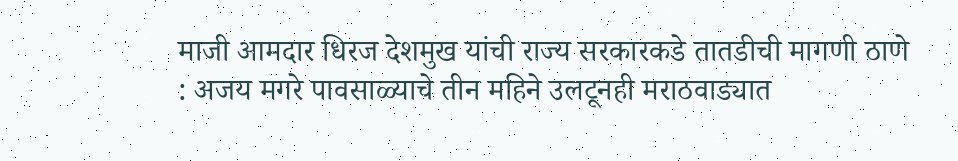माजी आमदार धिरज देशमुख यांची राज्य सरकारकडे तातडीची मागणी ठाणे : अजय मगरे पावसाळ्याचे तीन महिने उलटूनही मराठवाड्यात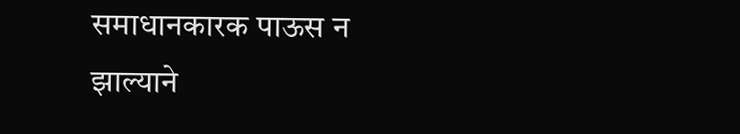समाधानकारक पाऊस न झाल्याने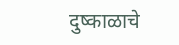दुष्काळाचे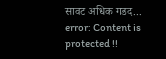सावट अधिक गडद...
error: Content is protected !!